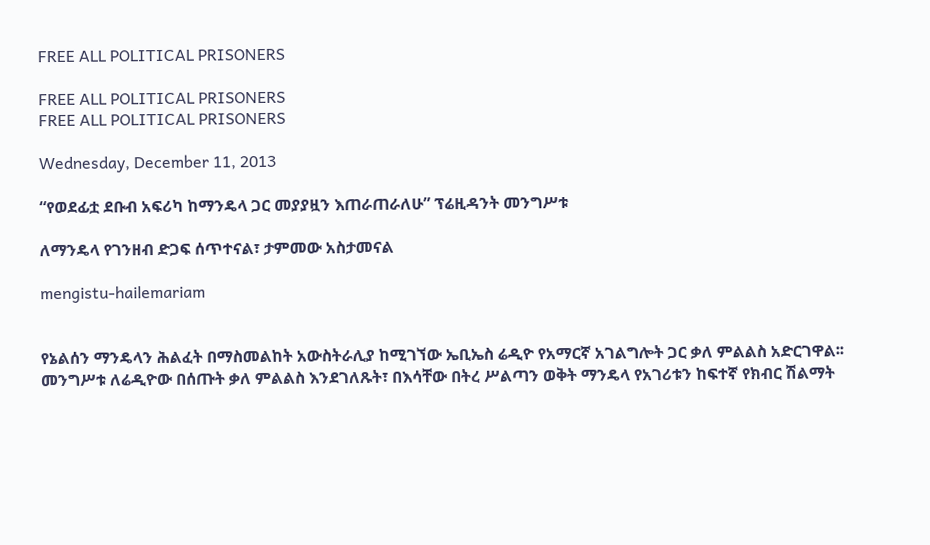FREE ALL POLITICAL PRISONERS

FREE ALL POLITICAL PRISONERS
FREE ALL POLITICAL PRISONERS

Wednesday, December 11, 2013

“የወደፊቷ ደቡብ አፍሪካ ከማንዴላ ጋር መያያዟን እጠራጠራለሁ” ፕሬዚዳንት መንግሥቱ

ለማንዴላ የገንዘብ ድጋፍ ሰጥተናል፣ ታምመው አስታመናል

mengistu-hailemariam


የኔልሰን ማንዴላን ሕልፈት በማስመልከት አውስትራሊያ ከሚገኘው ኤቢኤስ ሬዲዮ የአማርኛ አገልግሎት ጋር ቃለ ምልልስ አድርገዋል፡፡ መንግሥቱ ለሬዲዮው በሰጡት ቃለ ምልልስ እንደገለጹት፣ በእሳቸው በትረ ሥልጣን ወቅት ማንዴላ የአገሪቱን ከፍተኛ የክብር ሽልማት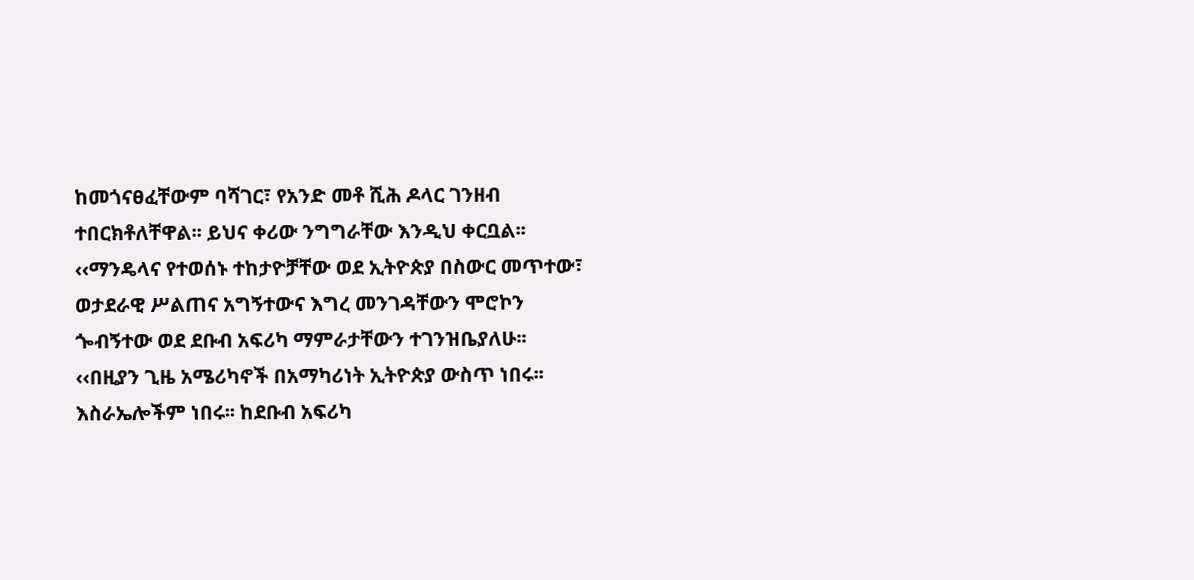ከመጎናፀፈቸውም ባሻገር፣ የአንድ መቶ ሺሕ ዶላር ገንዘብ ተበርክቶለቸዋል፡፡ ይህና ቀሪው ንግግራቸው እንዲህ ቀርቧል፡፡
‹‹ማንዴላና የተወሰኑ ተከታዮቻቸው ወደ ኢትዮጵያ በስውር መጥተው፣ ወታደራዊ ሥልጠና አግኝተውና እግረ መንገዳቸውን ሞሮኮን ጐብኝተው ወደ ደቡብ አፍሪካ ማምራታቸውን ተገንዝቤያለሁ፡፡
‹‹በዚያን ጊዜ አሜሪካኖች በአማካሪነት ኢትዮጵያ ውስጥ ነበሩ፡፡ እስራኤሎችም ነበሩ፡፡ ከደቡብ አፍሪካ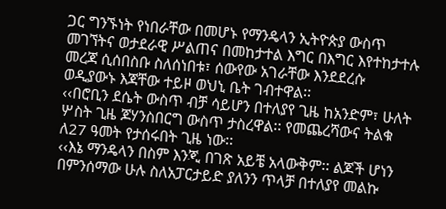ጋር ግንኙነት የነበራቸው በመሆኑ የማንዴላን ኢትዮጵያ ውስጥ መገኘትና ወታደራዊ ሥልጠና በመከታተል እግር በእግር እየተከታተሉ መረጃ ሲሰበስቡ ስለሰነበቱ፣ ሰውየው አገራቸው እንደደረሱ ወዲያውኑ እጃቸው ተይዞ ወህኒ ቤት ገብተዋል፡፡
‹‹በሮቢን ደሴት ውስጥ ብቻ ሳይሆን በተለያየ ጊዜ ከአንድም፣ ሁለት ሦስት ጊዜ ጆሃንስበርግ ውስጥ ታስረዋል፡፡ የመጨረሻውና ትልቁ ለ27 ዓመት የታሰሩበት ጊዜ ነው፡፡
‹‹እኔ ማንዴላን በስም እንጂ በገጽ አይቼ አላውቅም፡፡ ልጆች ሆነን በምንሰማው ሁሉ ስለአፓርታይድ ያለንን ጥላቻ በተለያየ መልኩ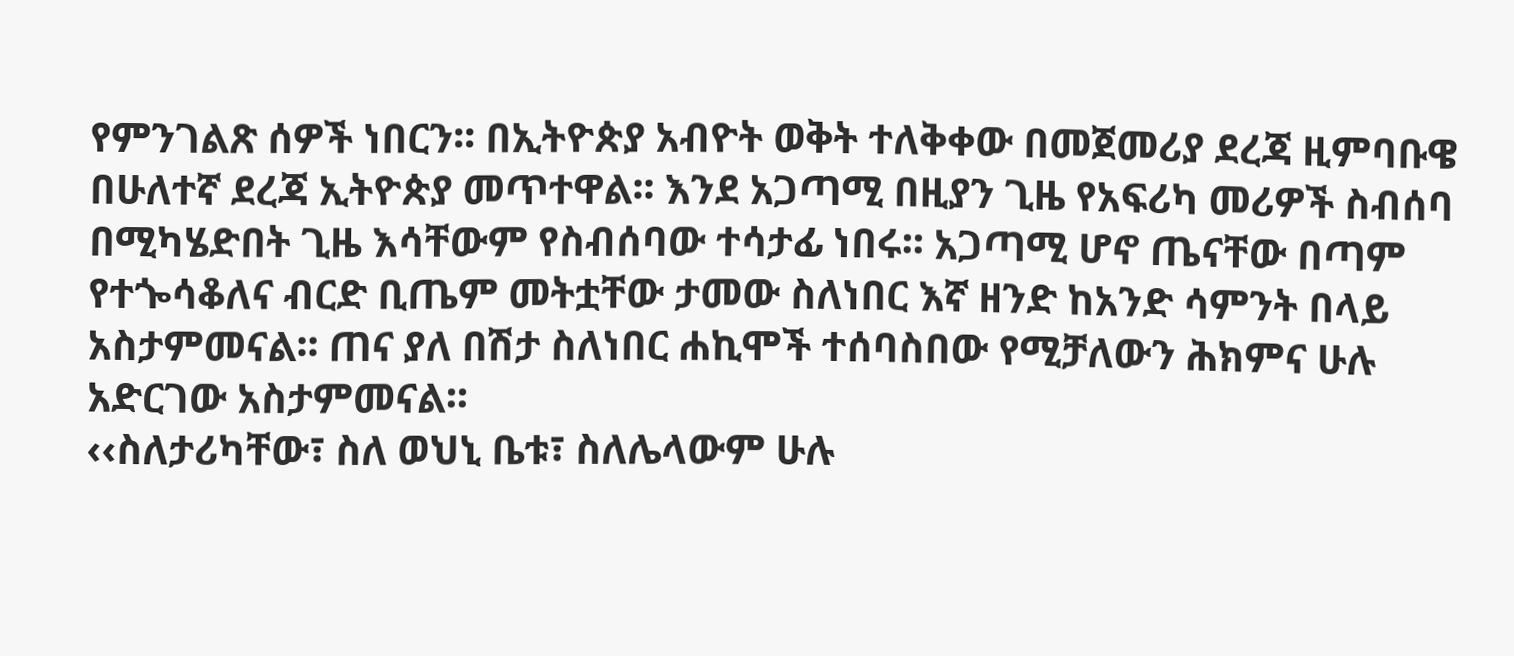የምንገልጽ ሰዎች ነበርን፡፡ በኢትዮጵያ አብዮት ወቅት ተለቅቀው በመጀመሪያ ደረጃ ዚምባቡዌ በሁለተኛ ደረጃ ኢትዮጵያ መጥተዋል፡፡ እንደ አጋጣሚ በዚያን ጊዜ የአፍሪካ መሪዎች ስብሰባ በሚካሄድበት ጊዜ እሳቸውም የስብሰባው ተሳታፊ ነበሩ፡፡ አጋጣሚ ሆኖ ጤናቸው በጣም የተጐሳቆለና ብርድ ቢጤም መትቷቸው ታመው ስለነበር እኛ ዘንድ ከአንድ ሳምንት በላይ አስታምመናል፡፡ ጠና ያለ በሽታ ስለነበር ሐኪሞች ተሰባስበው የሚቻለውን ሕክምና ሁሉ አድርገው አስታምመናል፡፡
‹‹ስለታሪካቸው፣ ስለ ወህኒ ቤቱ፣ ስለሌላውም ሁሉ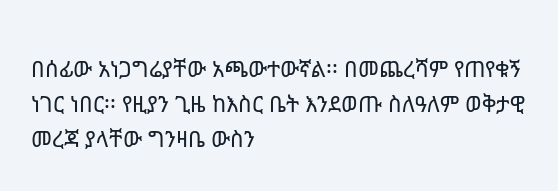በሰፊው አነጋግሬያቸው አጫውተውኛል፡፡ በመጨረሻም የጠየቁኝ ነገር ነበር፡፡ የዚያን ጊዜ ከእስር ቤት እንደወጡ ስለዓለም ወቅታዊ መረጃ ያላቸው ግንዛቤ ውስን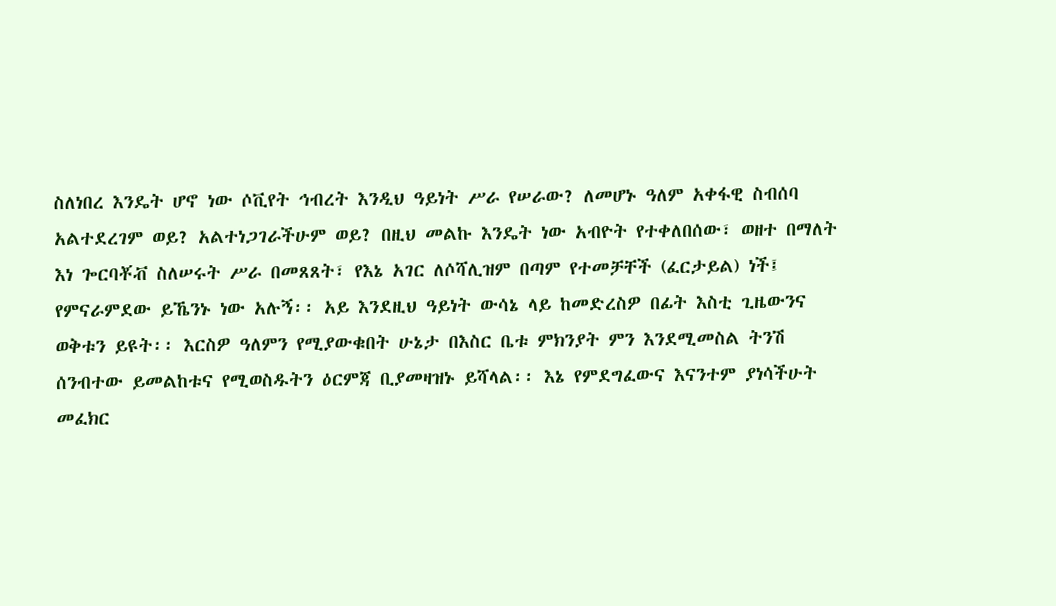ስለነበረ እንዴት ሆኖ ነው ሶቪየት ኅብረት እንዲህ ዓይነት ሥራ የሠራው? ለመሆኑ ዓለም አቀፋዊ ስብሰባ አልተደረገም ወይ? አልተነጋገራችሁም ወይ? በዚህ መልኩ እንዴት ነው አብዮት የተቀለበሰው፣ ወዘተ በማለት እነ ጐርባቾቭ ስለሠሩት ሥራ በመጸጸት፣ የእኔ አገር ለሶሻሊዝም በጣም የተመቻቸች (ፈርታይል) ነች፤ የምናራምደው ይኼንኑ ነው አሉኝ፡፡ አይ እንደዚህ ዓይነት ውሳኔ ላይ ከመድረስዎ በፊት እስቲ ጊዜውንና ወቅቱን ይዩት፡፡ እርስዎ ዓለምን የሚያውቁበት ሁኔታ በእስር ቤቱ ምክንያት ምን እንደሚመስል ትንሽ ሰንብተው ይመልከቱና የሚወስዱትን ዕርምጃ ቢያመዛዝኑ ይሻላል፡፡ እኔ የምደግፈውና እናንተም ያነሳችሁት መፈክር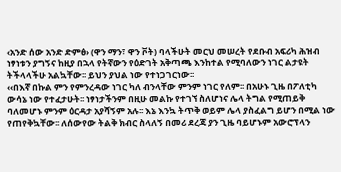‹አንድ ሰው አንድ ድምፅ› (ዋን ማን፣ ዋን ቮት) ባላችሁት መርህ መሠረት የደቡብ አፍሪካ ሕዝብ ነፃነቱን ያግኝና ከዚያ በኋላ የትኛውን የዕድገት አቅጣጫ እንከተል የሚባለውን ነገር ልታዩት ትችላላችሁ አልኳቸው፡፡ ይህን ያህል ነው የተነጋገርነው፡፡
‹‹በእኛ በኩል ምን የምንረዳው ነገር ካለ ብንላቸው ምንም ነገር የለም፡፡ በአሁኑ ጊዜ በፖለቲካ ውሳኔ ነው የተፈታሁት፡፡ ነፃነታችንም በዚሁ መልኩ የተገኘ ስለሆነና ሌላ ትግል የሚጠይቅ ባለመሆኑ ምንም ዕርዳታ አያሻኝም አሉ፡፡ እኔ እንኳ ትጥቅ ወይም ሌላ ያስፈልግ ይሆን በሚል ነው የጠየቅኳቸው፡፡ ለሰውየው ትልቅ ክብር ስላለኝ በመሪ ደረጃ ያን ጊዜ ባይሆኑም አውሮፕላን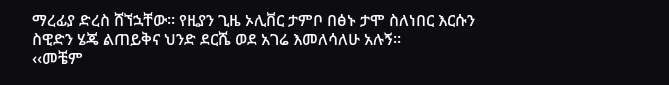ማረፊያ ድረስ ሸኘኋቸው፡፡ የዚያን ጊዜ ኦሊቨር ታምቦ በፅኑ ታሞ ስለነበር እርሱን ስዊድን ሄጄ ልጠይቅና ህንድ ደርሼ ወደ አገሬ እመለሳለሁ አሉኝ፡፡
‹‹መቼም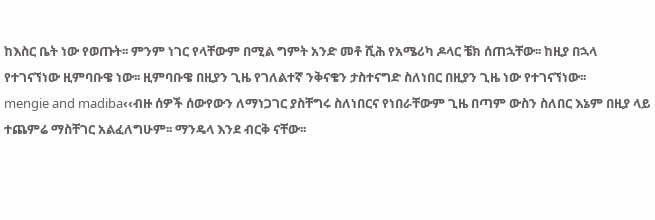ከእስር ቤት ነው የወጡት፡፡ ምንም ነገር የላቸውም በሚል ግምት አንድ መቶ ሺሕ የአሜሪካ ዶላር ቼክ ሰጠኋቸው፡፡ ከዚያ በኋላ የተገናኘነው ዚምባቡዌ ነው፡፡ ዚምባቡዌ በዚያን ጊዜ የገለልተኛ ንቅናቄን ታስተናግድ ስለነበር በዚያን ጊዜ ነው የተገናኘነው፡፡
mengie and madiba‹‹ብዙ ሰዎች ሰውየውን ለማነጋገር ያስቸግሩ ስለነበርና የነበራቸውም ጊዜ በጣም ውስን ስለበር እኔም በዚያ ላይ ተጨምሬ ማስቸገር አልፈለግሁም፡፡ ማንዴላ እንደ ብርቅ ናቸው፡፡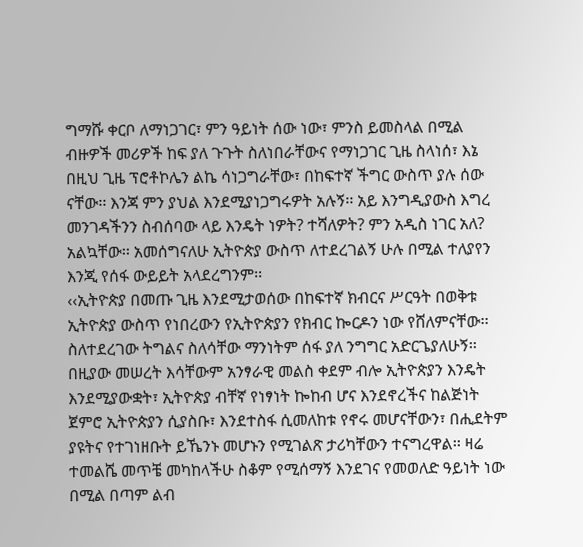ግማሹ ቀርቦ ለማነጋገር፣ ምን ዓይነት ሰው ነው፣ ምንስ ይመስላል በሚል ብዙዎች መሪዎች ከፍ ያለ ጉጉት ስለነበራቸውና የማነጋገር ጊዜ ስላነሰ፣ እኔ በዚህ ጊዜ ፕሮቶኮሌን ልኬ ሳነጋግራቸው፣ በከፍተኛ ችግር ውስጥ ያሉ ሰው ናቸው፡፡ እንጃ ምን ያህል እንደሚያነጋግሩዎት አሉኝ፡፡ አይ እንግዲያውስ እግረ መንገዳችንን ስብሰባው ላይ እንዴት ነዎት? ተሻለዎት? ምን አዲስ ነገር አለ? አልኳቸው፡፡ አመሰግናለሁ ኢትዮጵያ ውስጥ ለተደረገልኝ ሁሉ በሚል ተለያየን እንጂ የሰፋ ውይይት አላደረግንም፡፡
‹‹ኢትዮጵያ በመጡ ጊዜ እንደሚታወሰው በከፍተኛ ክብርና ሥርዓት በወቅቱ ኢትዮጵያ ውስጥ የነበረውን የኢትዮጵያን የክብር ኰርዶን ነው የሸለምናቸው፡፡ ስለተደረገው ትግልና ስለሳቸው ማንነትም ሰፋ ያለ ንግግር አድርጌያለሁኝ፡፡ በዚያው መሠረት እሳቸውም አንፃራዊ መልስ ቀደም ብሎ ኢትዮጵያን እንዴት እንደሚያውቋት፣ ኢትዮጵያ ብቸኛ የነፃነት ኰከብ ሆና እንደኖረችና ከልጅነት ጀምሮ ኢትዮጵያን ሲያስቡ፣ እንደተስፋ ሲመለከቱ የኖሩ መሆናቸውን፣ በሒደትም ያዩትና የተገነዘቡት ይኼንኑ መሆኑን የሚገልጽ ታሪካቸውን ተናግረዋል፡፡ ዛሬ ተመልሼ መጥቼ መካከላችሁ ስቆም የሚሰማኝ እንደገና የመወለድ ዓይነት ነው በሚል በጣም ልብ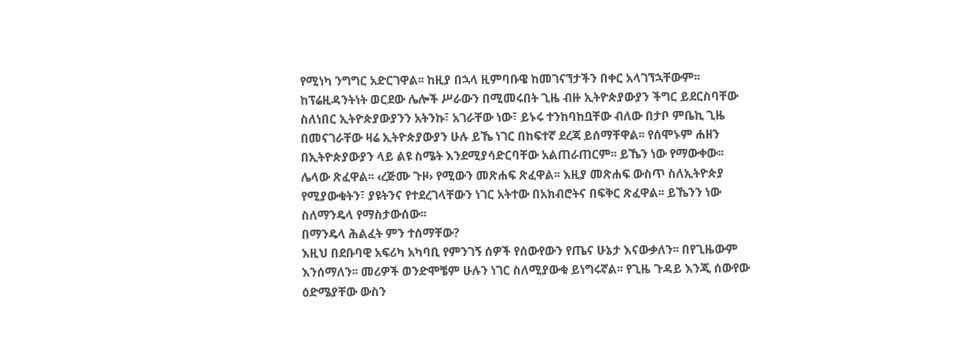የሚነካ ንግግር አድርገዋል፡፡ ከዚያ በኋላ ዚምባቡዌ ከመገናኘታችን በቀር አላገኘኋቸውም፡፡ ከፕሬዚዳንትነት ወርደው ሌሎች ሥራውን በሚመሩበት ጊዜ ብዙ ኢትዮጵያውያን ችግር ይደርስባቸው ስለነበር ኢትዮጵያውያንን አትንኩ፣ አገራቸው ነው፣ ይኑሩ ተንከባከቧቸው ብለው በታቦ ምቤኪ ጊዜ በመናገራቸው ዛሬ ኢትዮጵያውያን ሁሉ ይኼ ነገር በከፍተኛ ደረጃ ይሰማቸዋል፡፡ የሰሞኑም ሐዘን በኢትዮጵያውያን ላይ ልዩ ስሜት እንደሚያሳድርባቸው አልጠራጠርም፡፡ ይኼን ነው የማውቀው፡፡ ሌላው ጽፈዋል፡፡ ‹ረጅሙ ጉዞ› የሚውን መጽሐፍ ጽፈዋል፡፡ እዚያ መጽሐፍ ውስጥ ስለኢትዮጵያ የሚያውቁትን፣ ያዩትንና የተደረገላቸውን ነገር አትተው በአክብሮትና በፍቅር ጽፈዋል፡፡ ይኼንን ነው ስለማንዴላ የማስታውሰው፡፡
በማንዴላ ሕልፈት ምን ተሰማቸው?
እዚህ በደቡባዊ አፍሪካ አካባቢ የምንገኝ ሰዎች የሰውየውን የጤና ሁኔታ እናውቃለን፡፡ በየጊዜውም እንሰማለን፡፡ መሪዎች ወንድሞቼም ሁሉን ነገር ስለሚያውቁ ይነግሩኛል፡፡ የጊዜ ጉዳይ እንጂ ሰውየው ዕድሜያቸው ውስን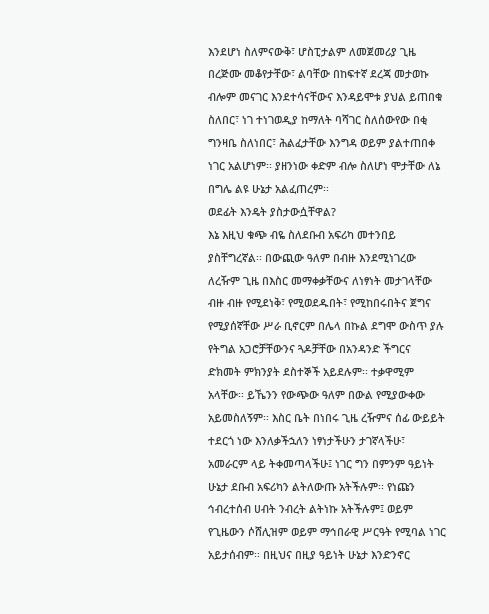እንደሆነ ስለምናውቅ፣ ሆስፒታልም ለመጀመሪያ ጊዜ በረጅሙ መቆየታቸው፣ ልባቸው በከፍተኛ ደረጃ መታወኩ ብሎም መናገር እንደተሳናቸውና እንዳይሞቱ ያህል ይጠበቁ ስለበር፣ ነገ ተነገወዲያ ከማለት ባሻገር ስለሰውየው በቂ ግንዛቤ ስለነበር፣ ሕልፈታቸው እንግዳ ወይም ያልተጠበቀ ነገር አልሆነም፡፡ ያዘንነው ቀድም ብሎ ስለሆነ ሞታቸው ለኔ በግሌ ልዩ ሁኔታ አልፈጠረም፡፡
ወደፊት እንዴት ያስታውሷቸዋል?
እኔ እዚህ ቁጭ ብዬ ስለደቡብ አፍሪካ መተንበይ ያስቸግረኛል፡፡ በውጪው ዓለም በብዙ እንደሚነገረው ለረዥም ጊዜ በእስር መማቀቃቸውና ለነፃነት መታገላቸው ብዙ ብዙ የሚደነቅ፣ የሚወደዱበት፣ የሚከበሩበትና ጀግና የሚያሰኛቸው ሥራ ቢኖርም በሌላ በኩል ደግሞ ውስጥ ያሉ የትግል አጋሮቻቸውንና ጓዶቻቸው በአንዳንድ ችግርና ድክመት ምክንያት ደስተኞች አይደሉም፡፡ ተቃዋሚም አላቸው፡፡ ይኼንን የውጭው ዓለም በውል የሚያውቀው አይመስለኝም፡፡ እስር ቤት በነበሩ ጊዜ ረዥምና ሰፊ ውይይት ተደርጎ ነው እንለቃችኋለን ነፃነታችሁን ታገኛላችሁ፣ አመራርም ላይ ትቀመጣላችሁ፤ ነገር ግን በምንም ዓይነት ሁኔታ ደቡብ አፍሪካን ልትለውጡ አትችሉም፡፡ የነጩን ኅብረተሰብ ሀብት ንብረት ልትነኩ አትችሉም፤ ወይም የጊዜውን ሶሸሊዝም ወይም ማኅበራዊ ሥርዓት የሚባል ነገር አይታሰብም፡፡ በዚህና በዚያ ዓይነት ሁኔታ እንድንኖር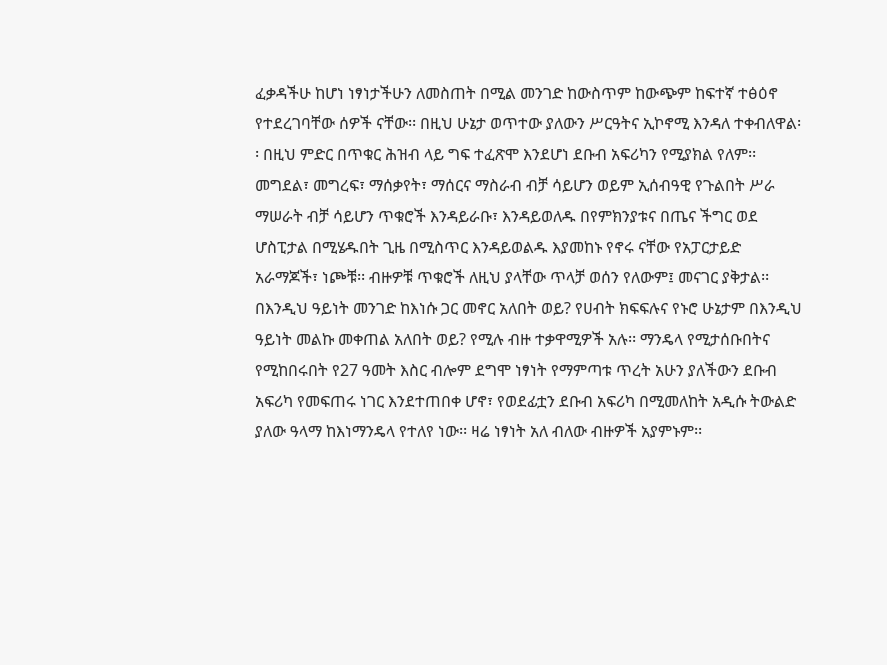ፈቃዳችሁ ከሆነ ነፃነታችሁን ለመስጠት በሚል መንገድ ከውስጥም ከውጭም ከፍተኛ ተፅዕኖ የተደረገባቸው ሰዎች ናቸው፡፡ በዚህ ሁኔታ ወጥተው ያለውን ሥርዓትና ኢኮኖሚ እንዳለ ተቀብለዋል፡፡ በዚህ ምድር በጥቁር ሕዝብ ላይ ግፍ ተፈጽሞ እንደሆነ ደቡብ አፍሪካን የሚያክል የለም፡፡
መግደል፣ መግረፍ፣ ማሰቃየት፣ ማሰርና ማስራብ ብቻ ሳይሆን ወይም ኢሰብዓዊ የጉልበት ሥራ ማሠራት ብቻ ሳይሆን ጥቁሮች እንዳይራቡ፣ እንዳይወለዱ በየምክንያቱና በጤና ችግር ወደ ሆስፒታል በሚሄዱበት ጊዜ በሚስጥር እንዳይወልዱ እያመከኑ የኖሩ ናቸው የአፓርታይድ አራማጆች፣ ነጮቹ፡፡ ብዙዎቹ ጥቁሮች ለዚህ ያላቸው ጥላቻ ወሰን የለውም፤ መናገር ያቅታል፡፡ በእንዲህ ዓይነት መንገድ ከእነሱ ጋር መኖር አለበት ወይ? የሀብት ክፍፍሉና የኑሮ ሁኔታም በእንዲህ ዓይነት መልኩ መቀጠል አለበት ወይ? የሚሉ ብዙ ተቃዋሚዎች አሉ፡፡ ማንዴላ የሚታሰቡበትና የሚከበሩበት የ27 ዓመት እስር ብሎም ደግሞ ነፃነት የማምጣቱ ጥረት አሁን ያለችውን ደቡብ አፍሪካ የመፍጠሩ ነገር እንደተጠበቀ ሆኖ፣ የወደፊቷን ደቡብ አፍሪካ በሚመለከት አዲሱ ትውልድ ያለው ዓላማ ከእነማንዴላ የተለየ ነው፡፡ ዛሬ ነፃነት አለ ብለው ብዙዎች አያምኑም፡፡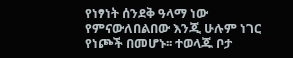የነፃነት ሰንደቅ ዓላማ ነው የምናውለበልበው እንጂ ሁሉም ነገር የነጮች በመሆኑ፡፡ ተወላጁ ቦታ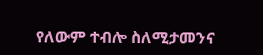የለውም ተብሎ ስለሚታመንና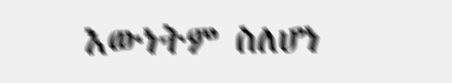እውነትም ስለሆነ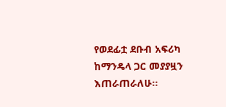የወደፊቷ ደቡብ አፍሪካ ከማንዴላ ጋር መያያዟን እጠራጠራለሁ፡፡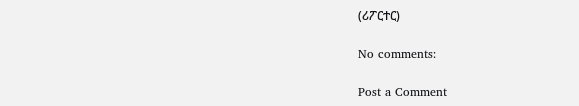(ሪፖርተር)

No comments:

Post a Comment